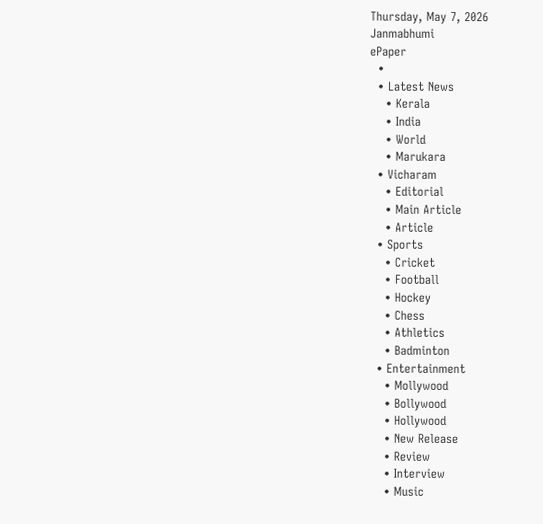Thursday, May 7, 2026
Janmabhumi
ePaper
  •
  • Latest News
    • Kerala
    • India
    • World
    • Marukara
  • Vicharam
    • Editorial
    • Main Article
    • Article
  • Sports
    • Cricket
    • Football
    • Hockey
    • Chess
    • Athletics
    • Badminton
  • Entertainment
    • Mollywood
    • Bollywood
    • Hollywood
    • New Release
    • Review
    • Interview
    • Music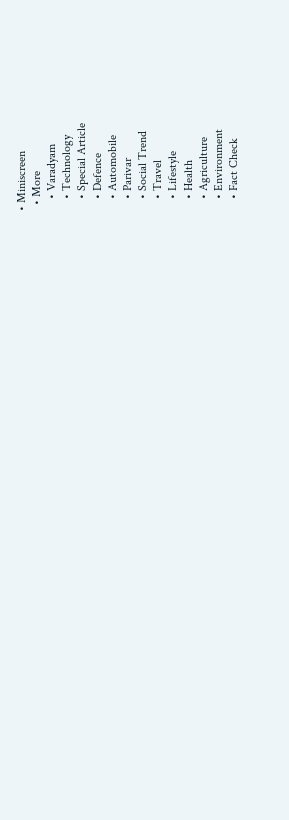• Miniscreen
  • More
    • Varadyam
    • Technology
    • Special Article
    • Defence
    • Automobile
    • Parivar
    • Social Trend
    • Travel
    • Lifestyle
    • Health
    • Agriculture
    • Environment
    • Fact Check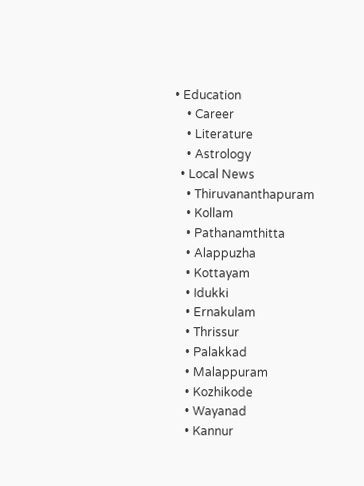• Education
    • Career
    • Literature
    • Astrology
  • Local News
    • Thiruvananthapuram
    • Kollam
    • Pathanamthitta
    • Alappuzha
    • Kottayam
    • Idukki
    • Ernakulam
    • Thrissur
    • Palakkad
    • Malappuram
    • Kozhikode
    • Wayanad
    • Kannur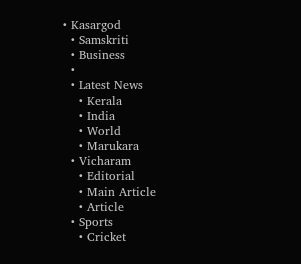• Kasargod
  • Samskriti
  • Business
  •
  • Latest News
    • Kerala
    • India
    • World
    • Marukara
  • Vicharam
    • Editorial
    • Main Article
    • Article
  • Sports
    • Cricket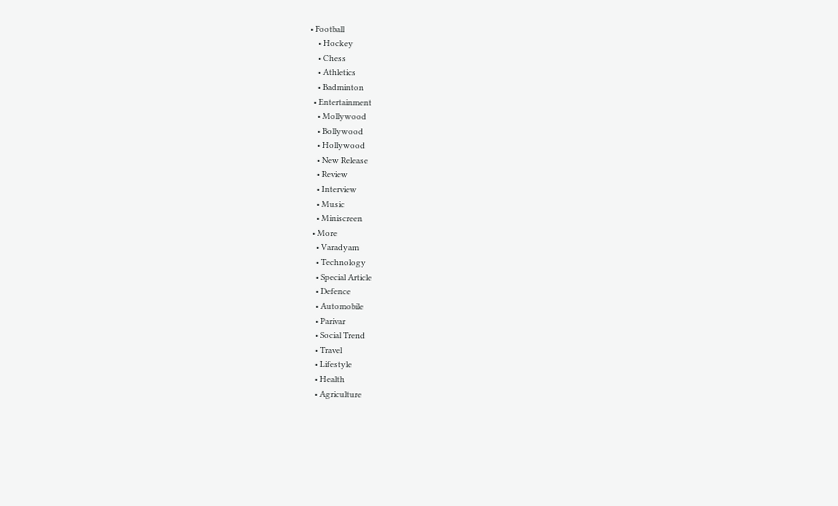• Football
    • Hockey
    • Chess
    • Athletics
    • Badminton
  • Entertainment
    • Mollywood
    • Bollywood
    • Hollywood
    • New Release
    • Review
    • Interview
    • Music
    • Miniscreen
  • More
    • Varadyam
    • Technology
    • Special Article
    • Defence
    • Automobile
    • Parivar
    • Social Trend
    • Travel
    • Lifestyle
    • Health
    • Agriculture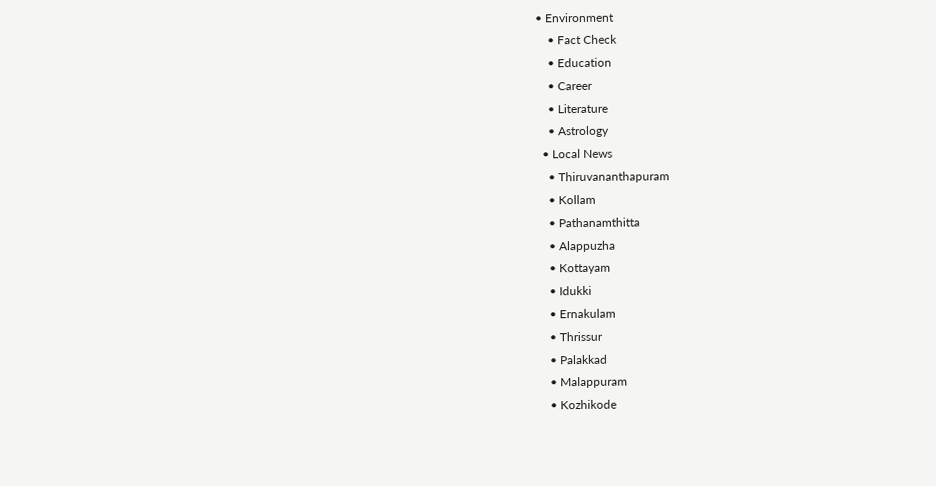• Environment
    • Fact Check
    • Education
    • Career
    • Literature
    • Astrology
  • Local News
    • Thiruvananthapuram
    • Kollam
    • Pathanamthitta
    • Alappuzha
    • Kottayam
    • Idukki
    • Ernakulam
    • Thrissur
    • Palakkad
    • Malappuram
    • Kozhikode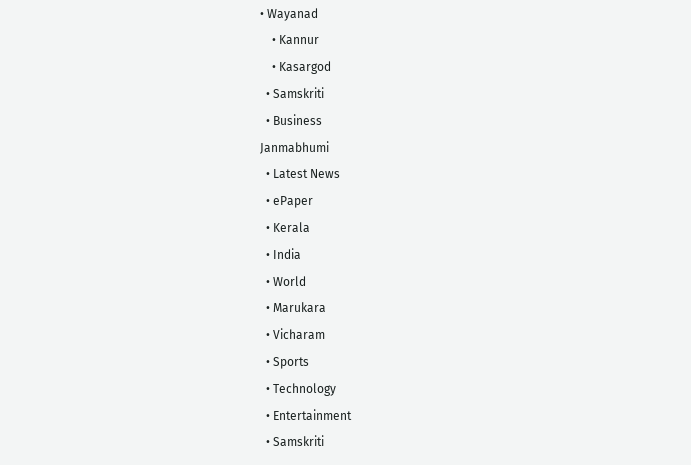• Wayanad
    • Kannur
    • Kasargod
  • Samskriti
  • Business
Janmabhumi
  • Latest News
  • ePaper
  • Kerala
  • India
  • World
  • Marukara
  • Vicharam
  • Sports
  • Technology
  • Entertainment
  • Samskriti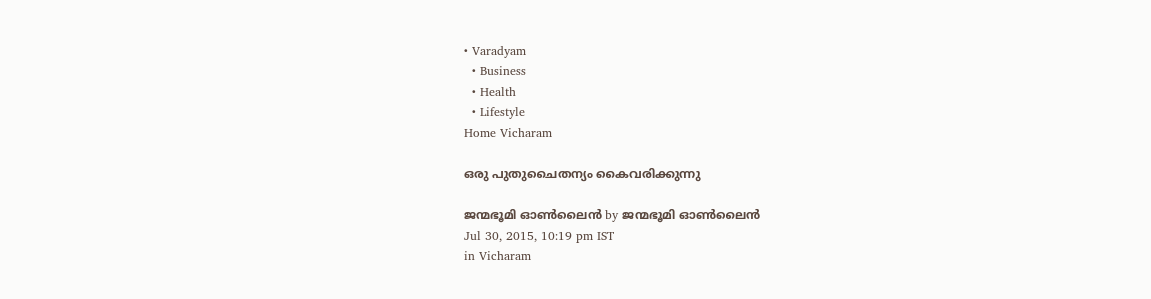• Varadyam
  • Business
  • Health
  • Lifestyle
Home Vicharam

ഒരു പുതുചൈതന്യം കൈവരിക്കുന്നു

ജന്മഭൂമി ഓണ്‍ലൈന്‍ by ജന്മഭൂമി ഓണ്‍ലൈന്‍
Jul 30, 2015, 10:19 pm IST
in Vicharam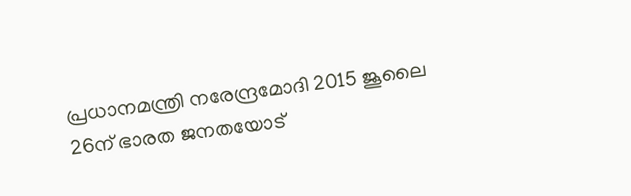പ്രധാനമന്ത്രി നരേന്ദ്രമോദി 2015 ജൂലൈ 26ന് ഭാരത ജനതയോട്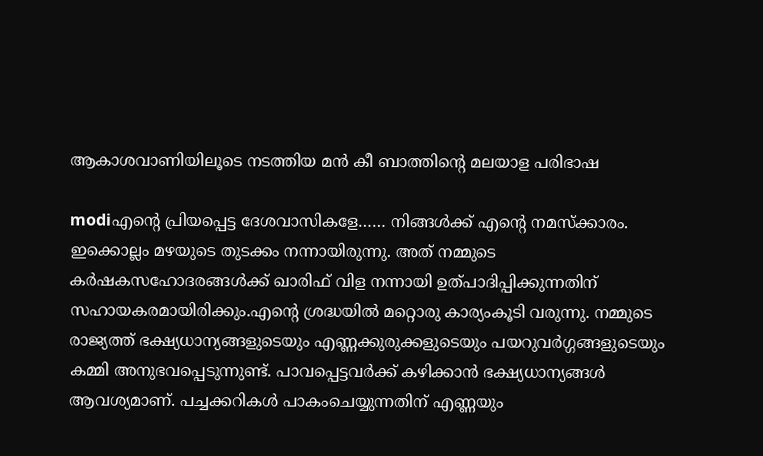ആകാശവാണിയിലൂടെ നടത്തിയ മന്‍ കീ ബാത്തിന്റെ മലയാള പരിഭാഷ

modiഎന്റെ പ്രിയപ്പെട്ട ദേശവാസികളേ…… നിങ്ങള്‍ക്ക് എന്റെ നമസ്‌ക്കാരം. ഇക്കൊല്ലം മഴയുടെ തുടക്കം നന്നായിരുന്നു. അത് നമ്മുടെ കര്‍ഷകസഹോദരങ്ങള്‍ക്ക് ഖാരിഫ് വിള നന്നായി ഉത്പാദിപ്പിക്കുന്നതിന് സഹായകരമായിരിക്കും.എന്റെ ശ്രദ്ധയില്‍ മറ്റൊരു കാര്യംകൂടി വരുന്നു. നമ്മുടെ രാജ്യത്ത് ഭക്ഷ്യധാന്യങ്ങളുടെയും എണ്ണക്കുരുക്കളുടെയും പയറുവര്‍ഗ്ഗങ്ങളുടെയും കമ്മി അനുഭവപ്പെടുന്നുണ്ട്. പാവപ്പെട്ടവര്‍ക്ക് കഴിക്കാന്‍ ഭക്ഷ്യധാന്യങ്ങള്‍ ആവശ്യമാണ്. പച്ചക്കറികള്‍ പാകംചെയ്യുന്നതിന് എണ്ണയും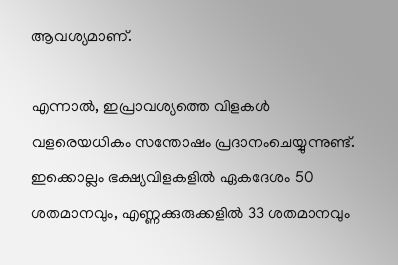ആവശ്യമാണ്.

എന്നാല്‍, ഇപ്രാവശ്യത്തെ വിളകള്‍ വളരെയധികം സന്തോഷം പ്രദാനംചെയ്യുന്നുണ്ട്. ഇക്കൊല്ലം ഭക്ഷ്യവിളകളില്‍ ഏകദേശം 50 ശതമാനവും, എണ്ണക്കുരുക്കളില്‍ 33 ശതമാനവും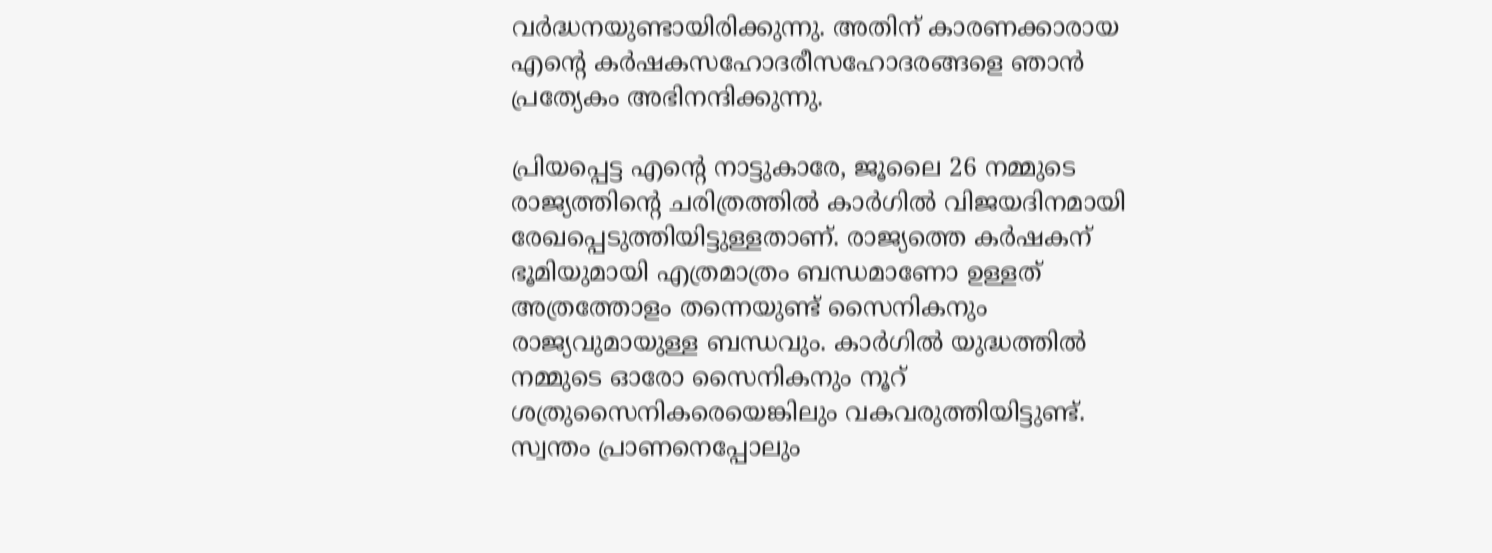വര്‍ദ്ധനയുണ്ടായിരിക്കുന്നു. അതിന് കാരണക്കാരായ എന്റെ കര്‍ഷകസഹോദരീസഹോദരങ്ങളെ ഞാന്‍ പ്രത്യേകം അഭിനന്ദിക്കുന്നു.

പ്രിയപ്പെട്ട എന്റെ നാട്ടുകാരേ, ജൂലൈ 26 നമ്മുടെ രാജ്യത്തിന്റെ ചരിത്രത്തില്‍ കാര്‍ഗില്‍ വിജയദിനമായി രേഖപ്പെടുത്തിയിട്ടുള്ളതാണ്. രാജ്യത്തെ കര്‍ഷകന് ഭൂമിയുമായി എത്രമാത്രം ബന്ധമാണോ ഉള്ളത് അത്രത്തോളം തന്നെയുണ്ട് സൈനികനും രാജ്യവുമായുള്ള ബന്ധവും. കാര്‍ഗില്‍ യുദ്ധത്തില്‍ നമ്മുടെ ഓരോ സൈനികനും നൂറ് ശത്രുസൈനികരെയെങ്കിലും വകവരുത്തിയിട്ടുണ്ട്. സ്വന്തം പ്രാണനെപ്പോലും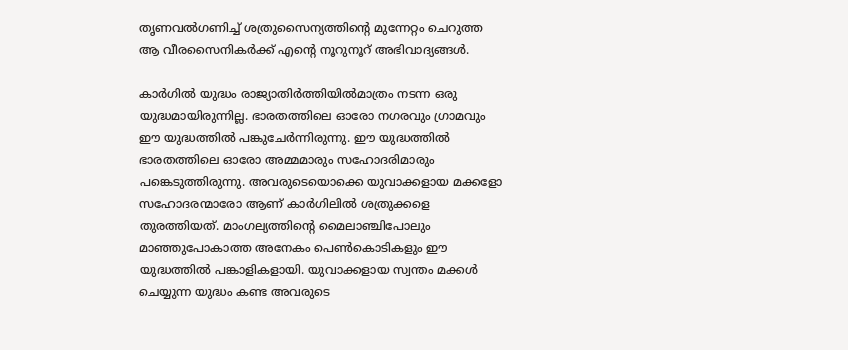തൃണവല്‍ഗണിച്ച് ശത്രുസൈന്യത്തിന്റെ മുന്നേറ്റം ചെറുത്ത ആ വീരസൈനികര്‍ക്ക് എന്റെ നൂറുനൂറ് അഭിവാദ്യങ്ങള്‍.

കാര്‍ഗില്‍ യുദ്ധം രാജ്യാതിര്‍ത്തിയില്‍മാത്രം നടന്ന ഒരു യുദ്ധമായിരുന്നില്ല. ഭാരതത്തിലെ ഓരോ നഗരവും ഗ്രാമവും ഈ യുദ്ധത്തില്‍ പങ്കുചേര്‍ന്നിരുന്നു. ഈ യുദ്ധത്തില്‍ ഭാരതത്തിലെ ഓരോ അമ്മമാരും സഹോദരിമാരും പങ്കെടുത്തിരുന്നു. അവരുടെയൊക്കെ യുവാക്കളായ മക്കളോ സഹോദരന്മാരോ ആണ് കാര്‍ഗിലില്‍ ശത്രുക്കളെ തുരത്തിയത്. മാംഗല്യത്തിന്റെ മൈലാഞ്ചിപോലും മാഞ്ഞുപോകാത്ത അനേകം പെണ്‍കൊടികളും ഈ യുദ്ധത്തില്‍ പങ്കാളികളായി. യുവാക്കളായ സ്വന്തം മക്കള്‍ ചെയ്യുന്ന യുദ്ധം കണ്ട അവരുടെ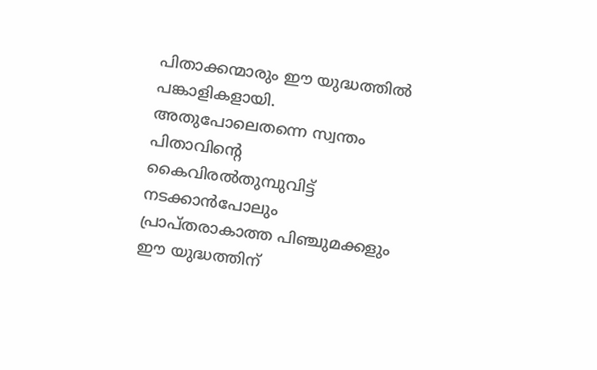പിതാക്കന്മാരും ഈ യുദ്ധത്തില്‍ പങ്കാളികളായി. അതുപോലെതന്നെ സ്വന്തം പിതാവിന്റെ കൈവിരല്‍തുമ്പുവിട്ട് നടക്കാന്‍പോലും പ്രാപ്തരാകാത്ത പിഞ്ചുമക്കളും ഈ യുദ്ധത്തിന്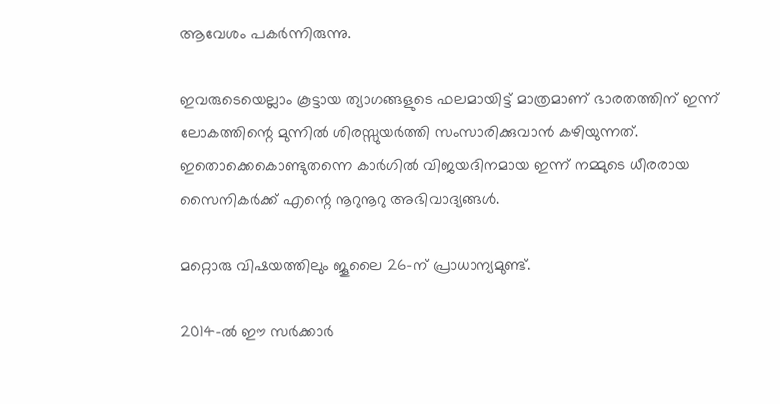ആവേശം പകര്‍ന്നിരുന്നു.

ഇവരുടെയെല്ലാം കൂട്ടായ ത്യാഗങ്ങളുടെ ഫലമായിട്ട് മാത്രമാണ് ഭാരതത്തിന് ഇന്ന് ലോകത്തിന്റെ മുന്നില്‍ ശിരസ്സുയര്‍ത്തി സംസാരിക്കുവാന്‍ കഴിയുന്നത്. ഇതൊക്കെകൊണ്ടുതന്നെ കാര്‍ഗില്‍ വിജയദിനമായ ഇന്ന് നമ്മുടെ ധീരരായ സൈനികര്‍ക്ക് എന്റെ നൂറുനൂറു അഭിവാദ്യങ്ങള്‍.

മറ്റൊരു വിഷയത്തിലും ജൂലൈ 26-ന് പ്രാധാന്യമുണ്ട്.

2014-ല്‍ ഈ സര്‍ക്കാര്‍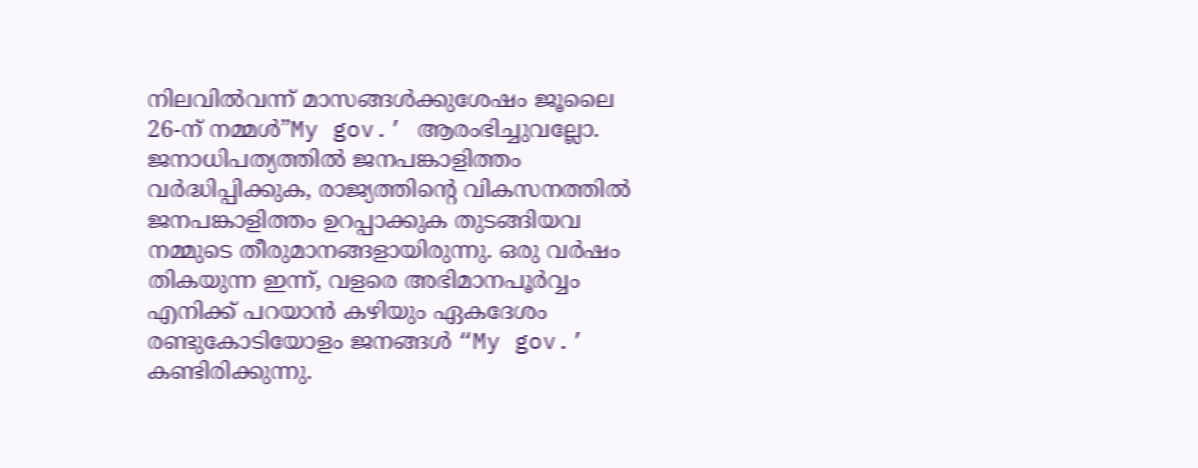നിലവില്‍വന്ന് മാസങ്ങള്‍ക്കുശേഷം ജൂലൈ 26-ന് നമ്മള്‍”My gov.’ ആരംഭിച്ചുവല്ലോ. ജനാധിപത്യത്തില്‍ ജനപങ്കാളിത്തം വര്‍ദ്ധിപ്പിക്കുക, രാജ്യത്തിന്റെ വികസനത്തില്‍ ജനപങ്കാളിത്തം ഉറപ്പാക്കുക തുടങ്ങിയവ നമ്മുടെ തീരുമാനങ്ങളായിരുന്നു. ഒരു വര്‍ഷം തികയുന്ന ഇന്ന്, വളരെ അഭിമാനപൂര്‍വ്വം എനിക്ക് പറയാന്‍ കഴിയും ഏകദേശം രണ്ടുകോടിയോളം ജനങ്ങള്‍ “My gov.’ കണ്ടിരിക്കുന്നു.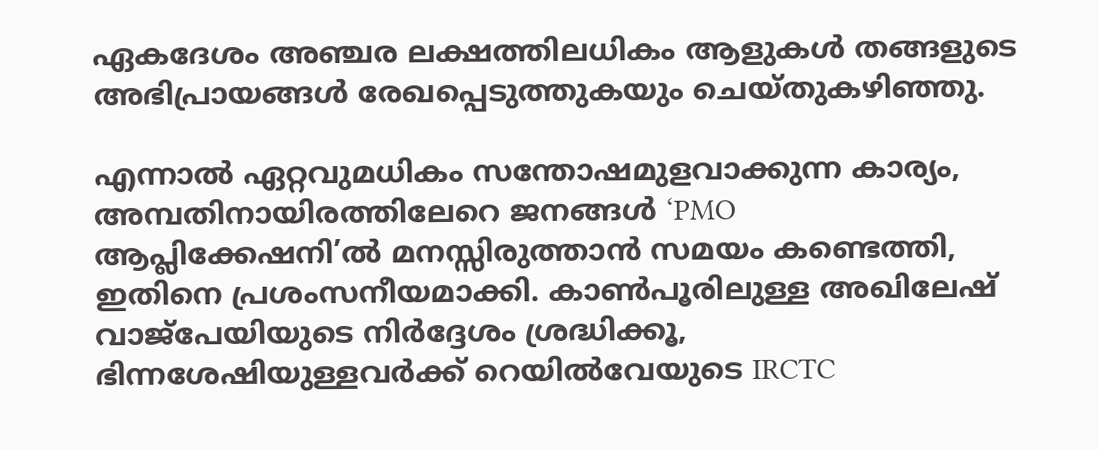ഏകദേശം അഞ്ചര ലക്ഷത്തിലധികം ആളുകള്‍ തങ്ങളുടെ അഭിപ്രായങ്ങള്‍ രേഖപ്പെടുത്തുകയും ചെയ്തുകഴിഞ്ഞു.

എന്നാല്‍ ഏറ്റവുമധികം സന്തോഷമുളവാക്കുന്ന കാര്യം, അമ്പതിനായിരത്തിലേറെ ജനങ്ങള്‍ ‘PMO ആപ്ലിക്കേഷനി’ല്‍ മനസ്സിരുത്താന്‍ സമയം കണ്ടെത്തി, ഇതിനെ പ്രശംസനീയമാക്കി. കാണ്‍പൂരിലുള്ള അഖിലേഷ് വാജ്‌പേയിയുടെ നിര്‍ദ്ദേശം ശ്രദ്ധിക്കൂ, ഭിന്നശേഷിയുള്ളവര്‍ക്ക് റെയില്‍വേയുടെ IRCTC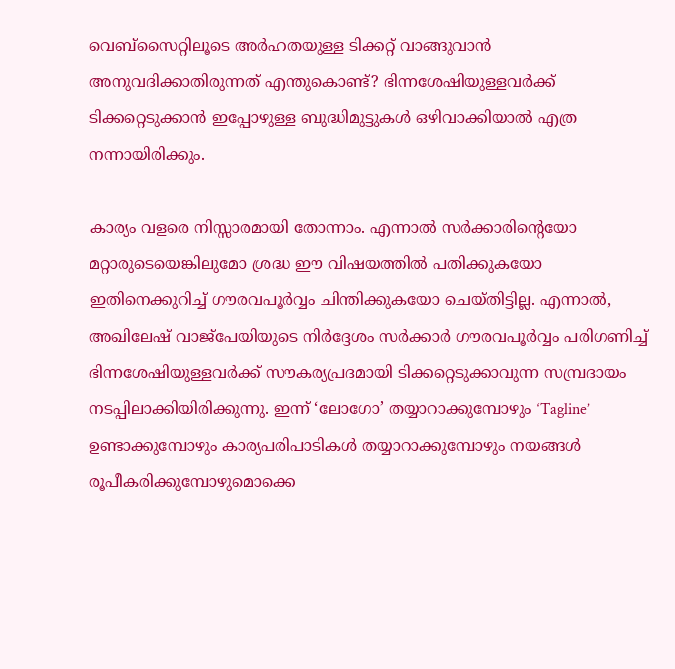വെബ്‌സൈറ്റിലൂടെ അര്‍ഹതയുള്ള ടിക്കറ്റ് വാങ്ങുവാന്‍ അനുവദിക്കാതിരുന്നത് എന്തുകൊണ്ട്? ഭിന്നശേഷിയുള്ളവര്‍ക്ക് ടിക്കറ്റെടുക്കാന്‍ ഇപ്പോഴുള്ള ബുദ്ധിമുട്ടുകള്‍ ഒഴിവാക്കിയാല്‍ എത്ര നന്നായിരിക്കും.

കാര്യം വളരെ നിസ്സാരമായി തോന്നാം. എന്നാല്‍ സര്‍ക്കാരിന്റെയോ മറ്റാരുടെയെങ്കിലുമോ ശ്രദ്ധ ഈ വിഷയത്തില്‍ പതിക്കുകയോ ഇതിനെക്കുറിച്ച് ഗൗരവപൂര്‍വ്വം ചിന്തിക്കുകയോ ചെയ്തിട്ടില്ല. എന്നാല്‍, അഖിലേഷ് വാജ്‌പേയിയുടെ നിര്‍ദ്ദേശം സര്‍ക്കാര്‍ ഗൗരവപൂര്‍വ്വം പരിഗണിച്ച് ഭിന്നശേഷിയുള്ളവര്‍ക്ക് സൗകര്യപ്രദമായി ടിക്കറ്റെടുക്കാവുന്ന സമ്പ്രദായം നടപ്പിലാക്കിയിരിക്കുന്നു. ഇന്ന് ‘ലോഗോ’ തയ്യാറാക്കുമ്പോഴും ‘Tagline’ ഉണ്ടാക്കുമ്പോഴും കാര്യപരിപാടികള്‍ തയ്യാറാക്കുമ്പോഴും നയങ്ങള്‍ രൂപീകരിക്കുമ്പോഴുമൊക്കെ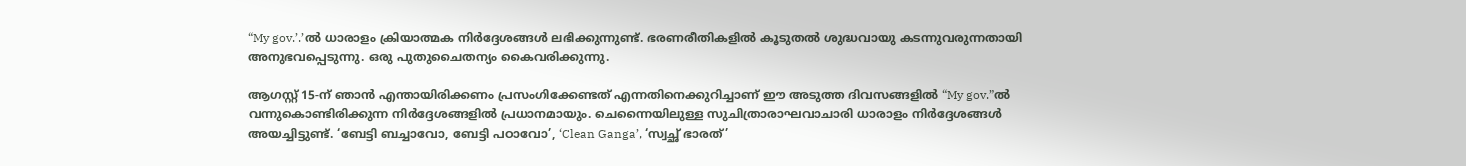“My gov.’.’ല്‍ ധാരാളം ക്രിയാത്മക നിര്‍ദ്ദേശങ്ങള്‍ ലഭിക്കുന്നുണ്ട്. ഭരണരീതികളില്‍ കൂടുതല്‍ ശുദ്ധവായു കടന്നുവരുന്നതായി അനുഭവപ്പെടുന്നു. ഒരു പുതുചൈതന്യം കൈവരിക്കുന്നു.

ആഗസ്റ്റ് 15-ന് ഞാന്‍ എന്തായിരിക്കണം പ്രസംഗിക്കേണ്ടത് എന്നതിനെക്കുറിച്ചാണ് ഈ അടുത്ത ദിവസങ്ങളില്‍ “My gov.”ല്‍ വന്നുകൊണ്ടിരിക്കുന്ന നിര്‍ദ്ദേശങ്ങളില്‍ പ്രധാനമായും. ചെന്നൈയിലുള്ള സുചിത്രാരാഘവാചാരി ധാരാളം നിര്‍ദ്ദേശങ്ങള്‍ അയച്ചിട്ടുണ്ട്. ‘ബേട്ടി ബച്ചാവോ, ബേട്ടി പഠാവോ’, ‘Clean Ganga’, ‘സ്വച്ഛ് ഭാരത്’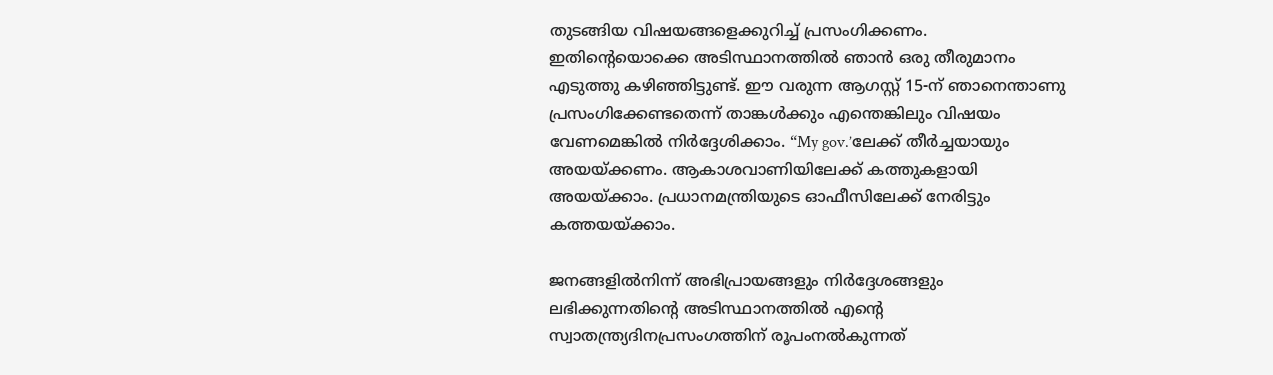തുടങ്ങിയ വിഷയങ്ങളെക്കുറിച്ച് പ്രസംഗിക്കണം. ഇതിന്റെയൊക്കെ അടിസ്ഥാനത്തില്‍ ഞാന്‍ ഒരു തീരുമാനം എടുത്തു കഴിഞ്ഞിട്ടുണ്ട്. ഈ വരുന്ന ആഗസ്റ്റ് 15-ന് ഞാനെന്താണു പ്രസംഗിക്കേണ്ടതെന്ന് താങ്കള്‍ക്കും എന്തെങ്കിലും വിഷയം വേണമെങ്കില്‍ നിര്‍ദ്ദേശിക്കാം. “My gov.’ലേക്ക് തീര്‍ച്ചയായും അയയ്‌ക്കണം. ആകാശവാണിയിലേക്ക് കത്തുകളായി അയയ്‌ക്കാം. പ്രധാനമന്ത്രിയുടെ ഓഫീസിലേക്ക് നേരിട്ടും കത്തയയ്‌ക്കാം.

ജനങ്ങളില്‍നിന്ന് അഭിപ്രായങ്ങളും നിര്‍ദ്ദേശങ്ങളും ലഭിക്കുന്നതിന്റെ അടിസ്ഥാനത്തില്‍ എന്റെ സ്വാതന്ത്ര്യദിനപ്രസംഗത്തിന് രൂപംനല്‍കുന്നത്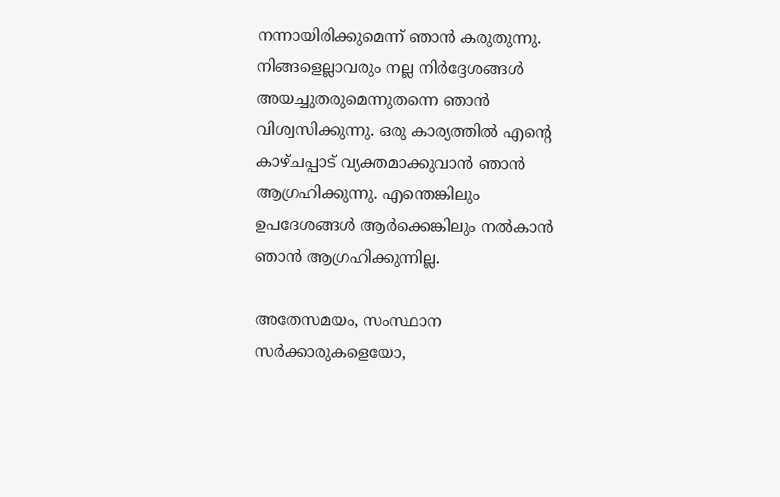നന്നായിരിക്കുമെന്ന് ഞാന്‍ കരുതുന്നു. നിങ്ങളെല്ലാവരും നല്ല നിര്‍ദ്ദേശങ്ങള്‍ അയച്ചുതരുമെന്നുതന്നെ ഞാന്‍ വിശ്വസിക്കുന്നു. ഒരു കാര്യത്തില്‍ എന്റെ കാഴ്ചപ്പാട് വ്യക്തമാക്കുവാന്‍ ഞാന്‍ ആഗ്രഹിക്കുന്നു. എന്തെങ്കിലും ഉപദേശങ്ങള്‍ ആര്‍ക്കെങ്കിലും നല്‍കാന്‍ ഞാന്‍ ആഗ്രഹിക്കുന്നില്ല.

അതേസമയം, സംസ്ഥാന സര്‍ക്കാരുകളെയോ,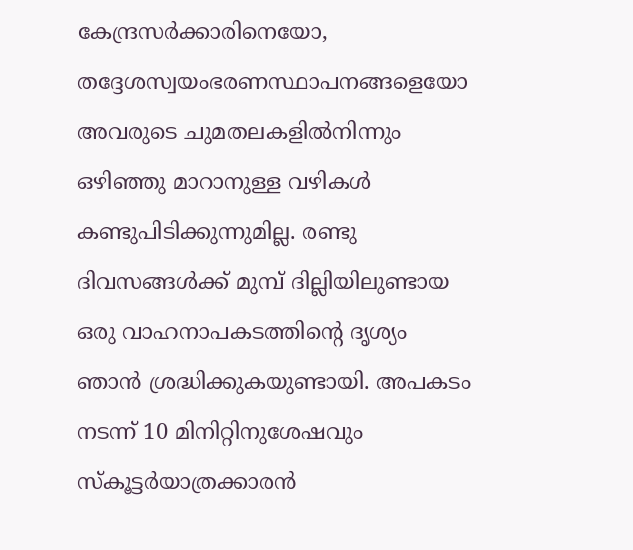കേന്ദ്രസര്‍ക്കാരിനെയോ, തദ്ദേശസ്വയംഭരണസ്ഥാപനങ്ങളെയോ അവരുടെ ചുമതലകളില്‍നിന്നും ഒഴിഞ്ഞു മാറാനുള്ള വഴികള്‍ കണ്ടുപിടിക്കുന്നുമില്ല. രണ്ടു ദിവസങ്ങള്‍ക്ക് മുമ്പ് ദില്ലിയിലുണ്ടായ ഒരു വാഹനാപകടത്തിന്റെ ദൃശ്യം ഞാന്‍ ശ്രദ്ധിക്കുകയുണ്ടായി. അപകടം നടന്ന് 10 മിനിറ്റിനുശേഷവും സ്‌കൂട്ടര്‍യാത്രക്കാരന്‍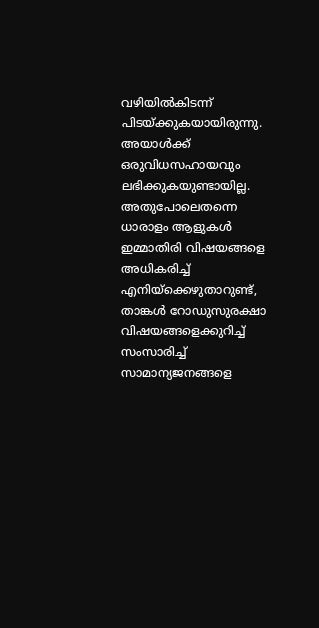വഴിയില്‍കിടന്ന് പിടയ്‌ക്കുകയായിരുന്നു. അയാള്‍ക്ക് ഒരുവിധസഹായവും ലഭിക്കുകയുണ്ടായില്ല. അതുപോലെതന്നെ ധാരാളം ആളുകള്‍ ഇമ്മാതിരി വിഷയങ്ങളെ അധികരിച്ച് എനിയ്‌ക്കെഴുതാറുണ്ട്, താങ്കള്‍ റോഡുസുരക്ഷാ വിഷയങ്ങളെക്കുറിച്ച് സംസാരിച്ച് സാമാന്യജനങ്ങളെ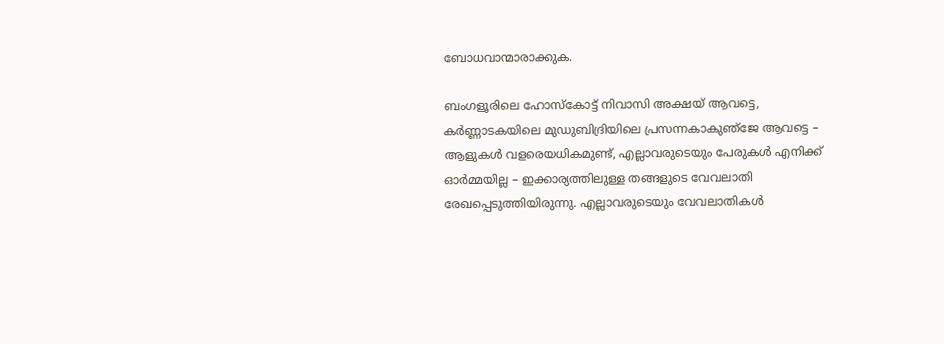ബോധവാന്മാരാക്കുക.

ബംഗളൂരിലെ ഹോസ്‌കോട്ട് നിവാസി അക്ഷയ് ആവട്ടെ, കര്‍ണ്ണാടകയിലെ മുഡുബിദ്രിയിലെ പ്രസന്നകാകുഞ്‌ജേ ആവട്ടെ – ആളുകള്‍ വളരെയധികമുണ്ട്, എല്ലാവരുടെയും പേരുകള്‍ എനിക്ക് ഓര്‍മ്മയില്ല – ഇക്കാര്യത്തിലുള്ള തങ്ങളുടെ വേവലാതി രേഖപ്പെടുത്തിയിരുന്നു. എല്ലാവരുടെയും വേവലാതികള്‍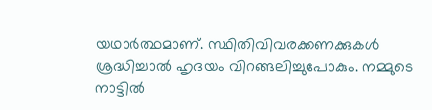യഥാര്‍ത്ഥമാണ്. സ്ഥിതിവിവരക്കണക്കുകള്‍ ശ്രദ്ധിച്ചാല്‍ ഹൃദയം വിറങ്ങലിച്ചുപോകും. നമ്മുടെ നാട്ടില്‍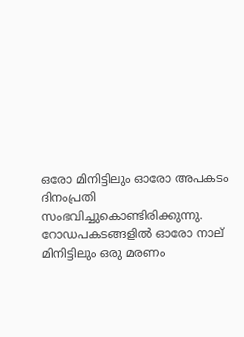ഒരോ മിനിട്ടിലും ഓരോ അപകടം ദിനംപ്രതി സംഭവിച്ചുകൊണ്ടിരിക്കുന്നു. റോഡപകടങ്ങളില്‍ ഓരോ നാല് മിനിട്ടിലും ഒരു മരണം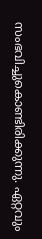സംഭവിച്ചുകൊണ്ടിരിക്കുന്നു. ഏറ്റവും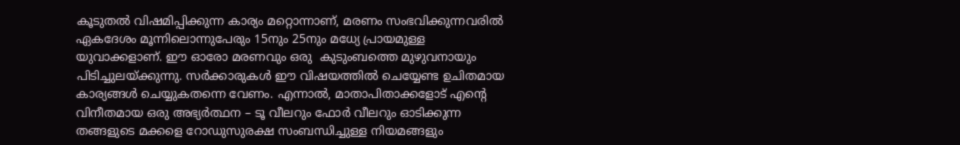കൂടുതല്‍ വിഷമിപ്പിക്കുന്ന കാര്യം മറ്റൊന്നാണ്, മരണം സംഭവിക്കുന്നവരില്‍ ഏകദേശം മൂന്നിലൊന്നുപേരും 15നും 25നും മധ്യേ പ്രായമുള്ള യുവാക്കളാണ്. ഈ ഓരോ മരണവും ഒരു  കുടുംബത്തെ മുഴുവനായും പിടിച്ചുലയ്‌ക്കുന്നു. സര്‍ക്കാരുകള്‍ ഈ വിഷയത്തില്‍ ചെയ്യേണ്ട ഉചിതമായ കാര്യങ്ങള്‍ ചെയ്യുകതന്നെ വേണം. എന്നാല്‍, മാതാപിതാക്കളോട് എന്റെ വിനീതമായ ഒരു അഭ്യര്‍ത്ഥന – ടൂ വീലറും ഫോര്‍ വീലറും ഓടിക്കുന്ന തങ്ങളുടെ മക്കളെ റോഡുസുരക്ഷ സംബന്ധിച്ചുള്ള നിയമങ്ങളും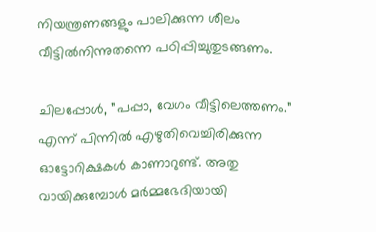നിയന്ത്രണങ്ങളും പാലിക്കുന്ന ശീലം വീട്ടില്‍നിന്നുതന്നെ പഠിപ്പിച്ചുതുടങ്ങണം.

ചിലപ്പോള്‍, ”പപ്പാ, വേഗം വീട്ടിലെത്തണം.” എന്ന് പിന്നില്‍ എഴുതിവെച്ചിരിക്കുന്ന ഓട്ടോറിക്ഷകള്‍ കാണാറുണ്ട്. അതു വായിക്കുമ്പോള്‍ മര്‍മ്മഭേദിയായി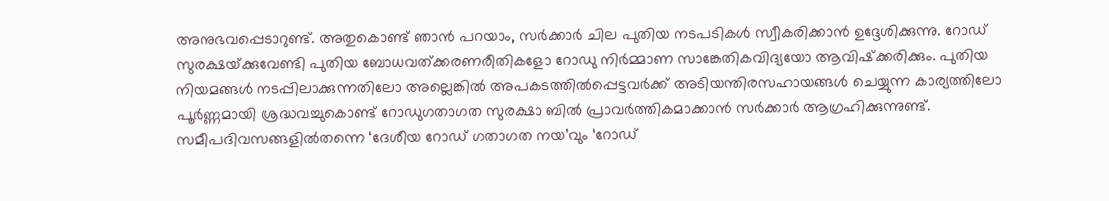അനുഭവപ്പെടാറുണ്ട്. അതുകൊണ്ട് ഞാന്‍ പറയാം, സര്‍ക്കാര്‍ ചില പുതിയ നടപടികള്‍ സ്വീകരിക്കാന്‍ ഉദ്ദേശിക്കുന്നു. റോഡ് സുരക്ഷയ്‌ക്കുവേണ്ടി പുതിയ ബോധവത്ക്കരണരീതികളോ റോഡു നിര്‍മ്മാണ സാങ്കേതികവിദ്യയോ ആവിഷ്‌ക്കരിക്കും. പുതിയ നിയമങ്ങള്‍ നടപ്പിലാക്കുന്നതിലോ അല്ലെങ്കില്‍ അപകടത്തില്‍പ്പെട്ടവര്‍ക്ക് അടിയന്തിരസഹായങ്ങള്‍ ചെയ്യുന്ന കാര്യത്തിലോ പൂര്‍ണ്ണമായി ശ്രദ്ധവച്ചുകൊണ്ട് റോഡുഗതാഗത സുരക്ഷാ ബില്‍ പ്രാവര്‍ത്തികമാക്കാന്‍ സര്‍ക്കാര്‍ ആഗ്രഹിക്കുന്നുണ്ട്. സമീപദിവസങ്ങളില്‍തന്നെ ‘ദേശീയ റോഡ് ഗതാഗത നയ’വും ‘റോഡ്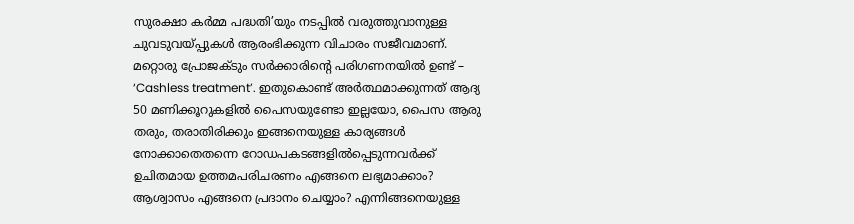സുരക്ഷാ കര്‍മ്മ പദ്ധതി’യും നടപ്പില്‍ വരുത്തുവാനുള്ള ചുവടുവയ്‌പ്പുകള്‍ ആരംഭിക്കുന്ന വിചാരം സജീവമാണ്. മറ്റൊരു പ്രോജക്ടും സര്‍ക്കാരിന്റെ പരിഗണനയില്‍ ഉണ്ട് – ‘Cashless treatment’. ഇതുകൊണ്ട് അര്‍ത്ഥമാക്കുന്നത് ആദ്യ 50 മണിക്കൂറുകളില്‍ പൈസയുണ്ടോ ഇല്ലയോ, പൈസ ആരു തരും, തരാതിരിക്കും ഇങ്ങനെയുള്ള കാര്യങ്ങള്‍ നോക്കാതെതന്നെ റോഡപകടങ്ങളില്‍പ്പെടുന്നവര്‍ക്ക് ഉചിതമായ ഉത്തമപരിചരണം എങ്ങനെ ലഭ്യമാക്കാം? ആശ്വാസം എങ്ങനെ പ്രദാനം ചെയ്യാം? എന്നിങ്ങനെയുള്ള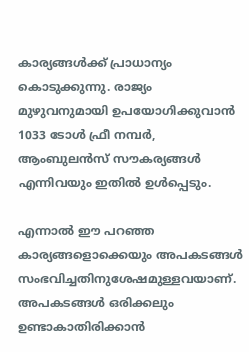കാര്യങ്ങള്‍ക്ക് പ്രാധാന്യം കൊടുക്കുന്നു. രാജ്യം മുഴുവനുമായി ഉപയോഗിക്കുവാന്‍ 1033 ടോള്‍ ഫ്രീ നമ്പര്‍, ആംബുലന്‍സ് സൗകര്യങ്ങള്‍ എന്നിവയും ഇതില്‍ ഉള്‍പ്പെടും.

എന്നാല്‍ ഈ പറഞ്ഞ കാര്യങ്ങളൊക്കെയും അപകടങ്ങള്‍ സംഭവിച്ചതിനുശേഷമുള്ളവയാണ്. അപകടങ്ങള്‍ ഒരിക്കലും ഉണ്ടാകാതിരിക്കാന്‍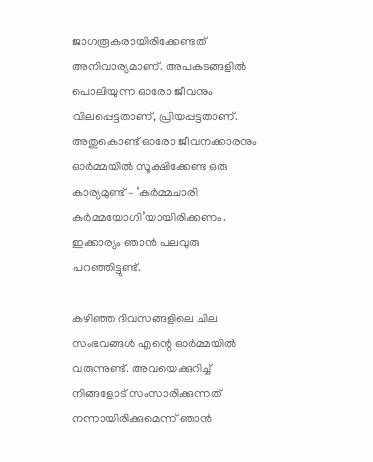ജാഗരൂകരായിരിക്കേണ്ടത് അനിവാര്യമാണ്. അപകടങ്ങളില്‍ പൊലിയുന്ന ഓരോ ജീവനും വിലപ്പെട്ടതാണ്, പ്രിയപ്പട്ടതാണ്. അതുകൊണ്ട് ഓരോ ജീവനക്കാരനും ഓര്‍മ്മയില്‍ സൂക്ഷിക്കേണ്ട ഒരു കാര്യമുണ്ട് – ‘കര്‍മ്മചാരി കര്‍മ്മയോഗി’യായിരിക്കണം. ഇക്കാര്യം ഞാന്‍ പലവുരു പറഞ്ഞിട്ടുണ്ട്.

കഴിഞ്ഞ ദിവസങ്ങളിലെ ചില സംഭവങ്ങള്‍ എന്റെ ഓര്‍മ്മയില്‍ വരുന്നുണ്ട്. അവയെക്കുറിച്ച് നിങ്ങളോട് സംസാരിക്കുന്നത് നന്നായിരിക്കുമെന്ന് ഞാന്‍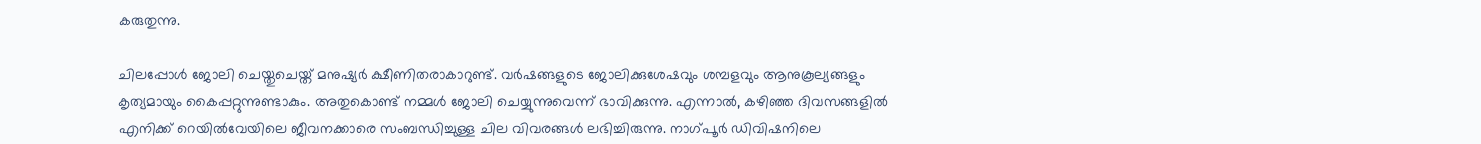കരുതുന്നു.

ചിലപ്പോള്‍ ജോലി ചെയ്തുചെയ്ത് മനുഷ്യര്‍ ക്ഷീണിതരാകാറുണ്ട്. വര്‍ഷങ്ങളുടെ ജോലിക്കുശേഷവും ശമ്പളവും ആനുകൂല്യങ്ങളും കൃത്യമായും കൈപ്പറ്റുന്നുണ്ടാകും. അതുകൊണ്ട് നമ്മള്‍ ജോലി ചെയ്യുന്നുവെന്ന് ഭാവിക്കുന്നു. എന്നാല്‍, കഴിഞ്ഞ ദിവസങ്ങളില്‍ എനിക്ക് റെയില്‍വേയിലെ ജീവനക്കാരെ സംബന്ധിച്ചുള്ള ചില വിവരങ്ങള്‍ ലഭിച്ചിരുന്നു. നാഗ്പൂര്‍ ഡിവിഷനിലെ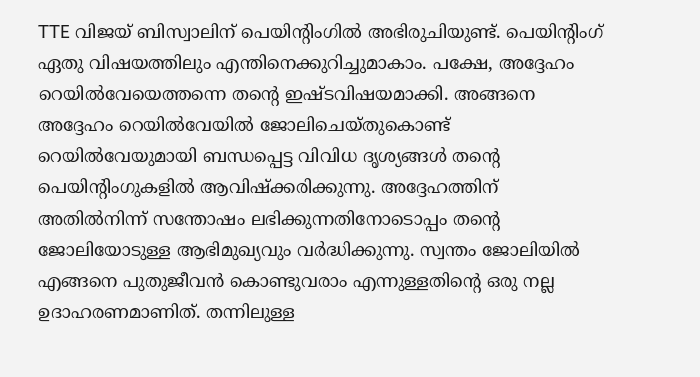TTE വിജയ് ബിസ്വാലിന് പെയിന്റിംഗില്‍ അഭിരുചിയുണ്ട്. പെയിന്റിംഗ് ഏതു വിഷയത്തിലും എന്തിനെക്കുറിച്ചുമാകാം. പക്ഷേ, അദ്ദേഹം റെയില്‍വേയെത്തന്നെ തന്റെ ഇഷ്ടവിഷയമാക്കി. അങ്ങനെ അദ്ദേഹം റെയില്‍വേയില്‍ ജോലിചെയ്തുകൊണ്ട് റെയില്‍വേയുമായി ബന്ധപ്പെട്ട വിവിധ ദൃശ്യങ്ങള്‍ തന്റെ പെയിന്റിംഗുകളില്‍ ആവിഷ്‌ക്കരിക്കുന്നു. അദ്ദേഹത്തിന് അതില്‍നിന്ന് സന്തോഷം ലഭിക്കുന്നതിനോടൊപ്പം തന്റെ ജോലിയോടുള്ള ആഭിമുഖ്യവും വര്‍ദ്ധിക്കുന്നു. സ്വന്തം ജോലിയില്‍ എങ്ങനെ പുതുജീവന്‍ കൊണ്ടുവരാം എന്നുള്ളതിന്റെ ഒരു നല്ല ഉദാഹരണമാണിത്. തന്നിലുള്ള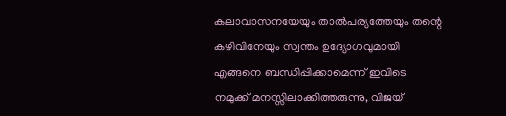കലാവാസനയേയും താല്‍പര്യത്തേയും തന്റെ കഴിവിനേയും സ്വന്തം ഉദ്യോഗവുമായി എങ്ങനെ ബന്ധിപ്പിക്കാമെന്ന് ഇവിടെ നമുക്ക് മനസ്സിലാക്കിത്തരുന്നു, വിജയ്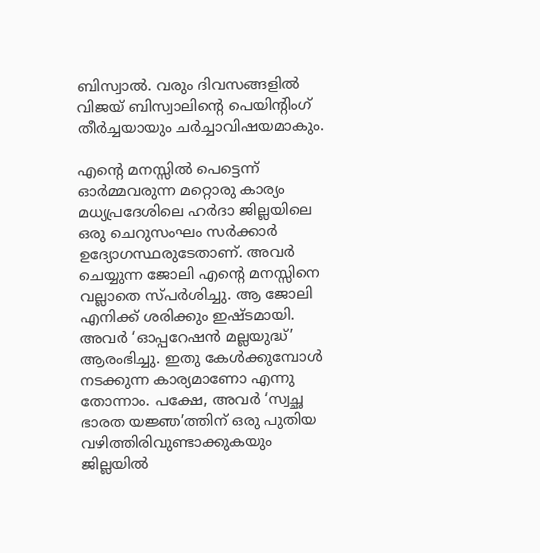ബിസ്വാല്‍. വരും ദിവസങ്ങളില്‍ വിജയ് ബിസ്വാലിന്റെ പെയിന്റിംഗ് തീര്‍ച്ചയായും ചര്‍ച്ചാവിഷയമാകും.

എന്റെ മനസ്സില്‍ പെട്ടെന്ന് ഓര്‍മ്മവരുന്ന മറ്റൊരു കാര്യം മധ്യപ്രദേശിലെ ഹര്‍ദാ ജില്ലയിലെ ഒരു ചെറുസംഘം സര്‍ക്കാര്‍ ഉദ്യോഗസ്ഥരുടേതാണ്. അവര്‍ ചെയ്യുന്ന ജോലി എന്റെ മനസ്സിനെ വല്ലാതെ സ്പര്‍ശിച്ചു. ആ ജോലി എനിക്ക് ശരിക്കും ഇഷ്ടമായി. അവര്‍ ‘ഓപ്പറേഷന്‍ മല്ലയുദ്ധ്’ ആരംഭിച്ചു. ഇതു കേള്‍ക്കുമ്പോള്‍ നടക്കുന്ന കാര്യമാണോ എന്നു തോന്നാം. പക്ഷേ, അവര്‍ ‘സ്വച്ഛ ഭാരത യജ്ഞ’ത്തിന് ഒരു പുതിയ വഴിത്തിരിവുണ്ടാക്കുകയും ജില്ലയില്‍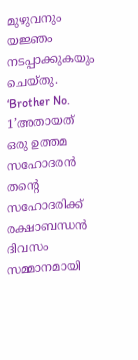മുഴുവനും യജ്ഞം നടപ്പാക്കുകയും ചെയ്തു. ‘Brother No. 1’അതായത്  ഒരു ഉത്തമ സഹോദരന്‍ തന്റെ സഹോദരിക്ക് രക്ഷാബന്ധന്‍ ദിവസം സമ്മാനമായി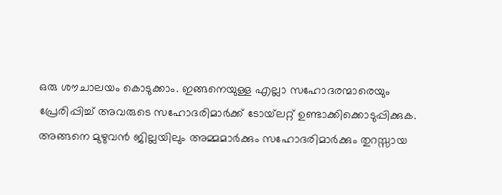ഒരു ശൗചാലയം കൊടുക്കാം. ഇങ്ങനെയുള്ള എല്ലാ സഹോദരന്മാരെയും പ്രേരിപ്പിച്ച് അവരുടെ സഹോദരിമാര്‍ക്ക് ടോയ്‌ലറ്റ് ഉണ്ടാക്കിക്കൊടുപ്പിക്കുക. അങ്ങനെ മുഴുവന്‍ ജില്ലയിലും അമ്മമാര്‍ക്കും സഹോദരിമാര്‍ക്കും തുറസ്സായ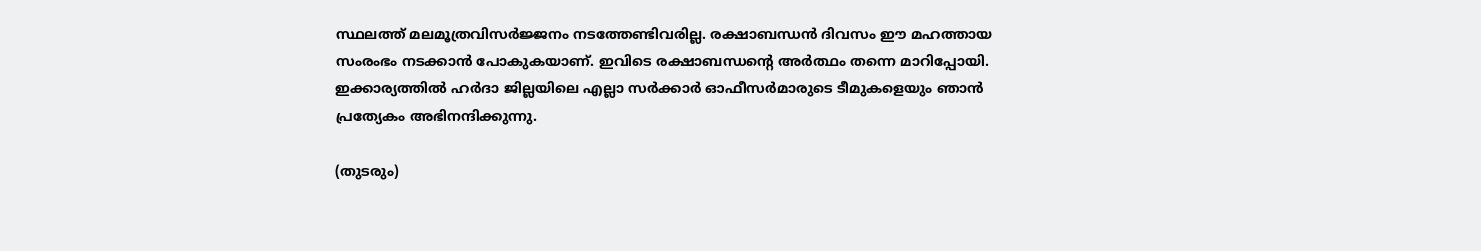സ്ഥലത്ത് മലമൂത്രവിസര്‍ജ്ജനം നടത്തേണ്ടിവരില്ല. രക്ഷാബന്ധന്‍ ദിവസം ഈ മഹത്തായ സംരംഭം നടക്കാന്‍ പോകുകയാണ്. ഇവിടെ രക്ഷാബന്ധന്റെ അര്‍ത്ഥം തന്നെ മാറിപ്പോയി. ഇക്കാര്യത്തില്‍ ഹര്‍ദാ ജില്ലയിലെ എല്ലാ സര്‍ക്കാര്‍ ഓഫീസര്‍മാരുടെ ടീമുകളെയും ഞാന്‍ പ്രത്യേകം അഭിനന്ദിക്കുന്നു.

(തുടരും)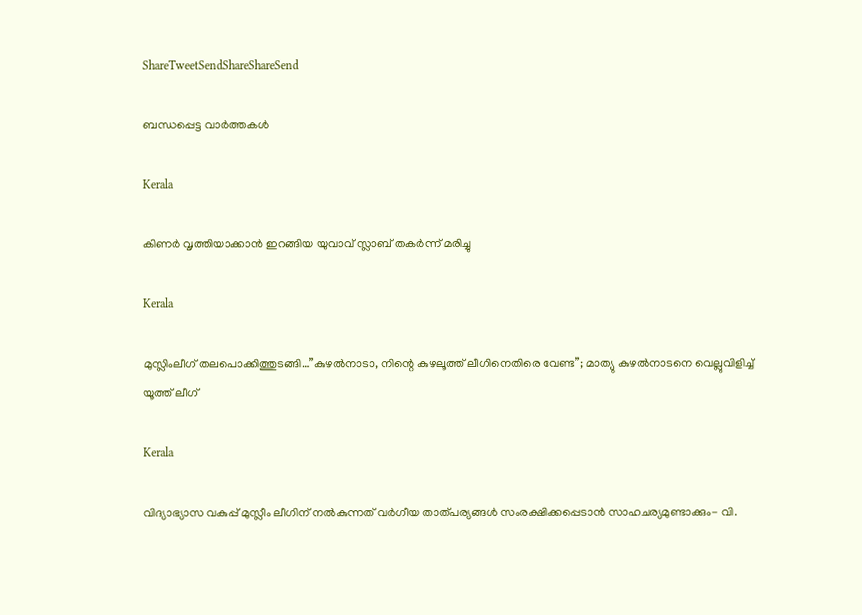ShareTweetSendShareShareSend

ബന്ധപ്പെട്ട വാര്‍ത്തകള്‍

Kerala

കിണര്‍ വൃത്തിയാക്കാന്‍ ഇറങ്ങിയ യുവാവ് സ്ലാബ് തകര്‍ന്ന് മരിച്ചു

Kerala

മുസ്ലിംലീഗ് തലപൊക്കിത്തുടങ്ങി…”കുഴൽനാടാ, നിന്റെ കുഴലൂത്ത് ലീഗിനെതിരെ വേണ്ട”; മാത്യു കുഴൽനാടനെ വെല്ലുവിളിച്ച് യൂത്ത് ലീഗ്

Kerala

വിദ്യാഭ്യാസ വകുപ്പ് മുസ്ലീം ലീഗിന് നല്‍കുന്നത് വര്‍ഗീയ താത്പര്യങ്ങള്‍ സംരക്ഷിക്കപ്പെടാന്‍ സാഹചര്യമുണ്ടാക്കും- വി.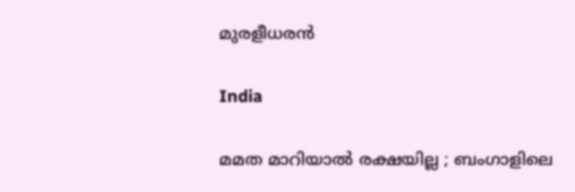മുരളീധരന്‍

India

മമത മാറിയാൽ രക്ഷയില്ല ; ബംഗാളിലെ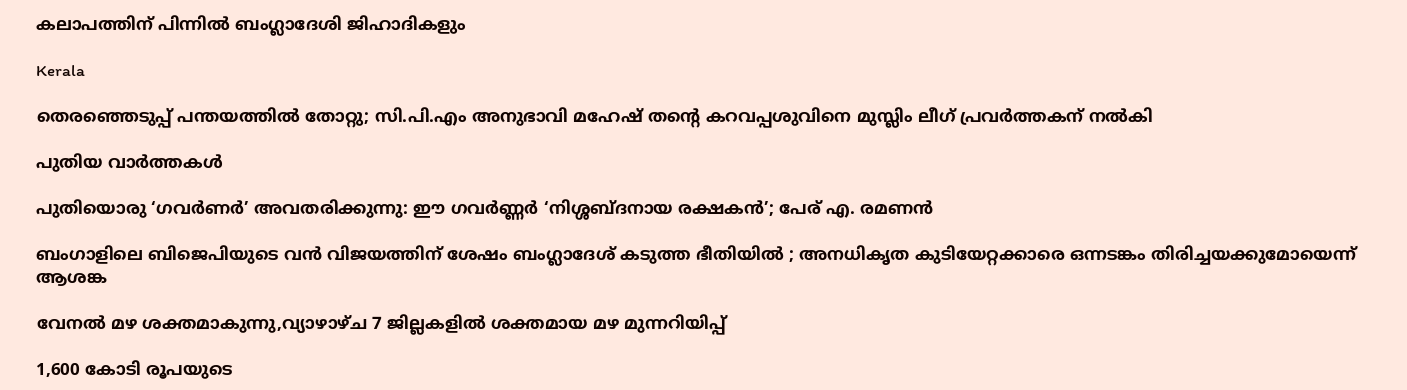കലാപത്തിന് പിന്നിൽ ബംഗ്ലാദേശി ജിഹാദികളും

Kerala

തെരഞ്ഞെടുപ്പ് പന്തയത്തില്‍ തോറ്റു; സി.പി.എം അനുഭാവി മഹേഷ് തന്റെ കറവപ്പശുവിനെ മുസ്ലിം ലീഗ് പ്രവര്‍ത്തകന് നല്‍കി

പുതിയ വാര്‍ത്തകള്‍

പുതിയൊരു ‘ഗവർണർ’ അവതരിക്കുന്നു: ഈ ഗവർണ്ണർ ‘നിശ്ശബ്ദനായ രക്ഷകൻ’; പേര് എ. രമണൻ

ബംഗാളിലെ ബിജെപിയുടെ വൻ വിജയത്തിന് ശേഷം ബംഗ്ലാദേശ് കടുത്ത ഭീതിയിൽ ; അനധികൃത കുടിയേറ്റക്കാരെ ഒന്നടങ്കം തിരിച്ചയക്കുമോയെന്ന് ആശങ്ക

വേനല്‍ മഴ ശക്തമാകുന്നു,വ്യാഴാഴ്ച 7 ജില്ലകളില്‍ ശക്തമായ മഴ മുന്നറിയിപ്പ്

1,600 കോടി രൂപയുടെ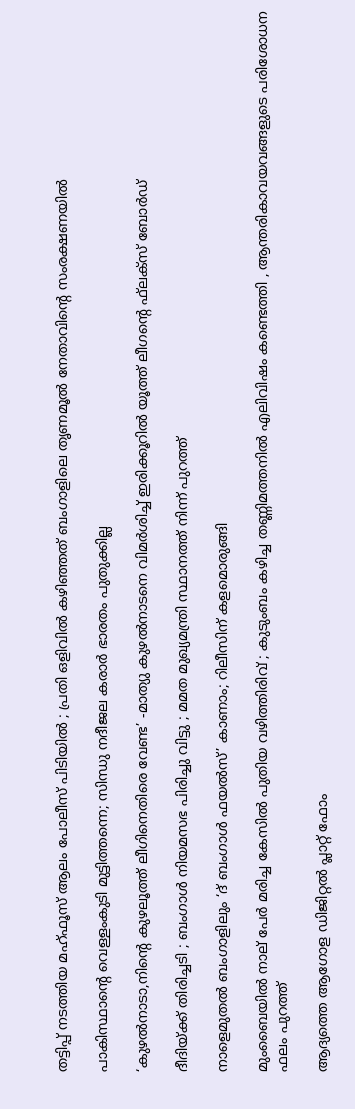തട്ടിപ്പ് നടത്തിയ മഹ്ഫൂസ് ആലം പോലീസ് പിടിയിൽ ; പ്രതി ഒളിവിൽ കഴിഞ്ഞത് ബംഗാളിലെ തൃണമൂൽ നേതാവിന്റെ സംരക്ഷണയിൽ

പാകിസ്ഥാന്റെ വെള്ളംകുടി മുട്ടിത്തന്നെ; സിന്ധു നദീജല കരാർ ഭാരതം പുതുക്കില്ല

‘കുഴല്‍നാടാ,നിന്റെ കുഴലൂത്ത് ലീഗിനെതിരെ വേണ്ട’ -മാത്യു കുഴല്‍നാടനെ വിമര്‍ശിച്ച് ഇരിക്കൂറില്‍ യൂത്ത് ലീഗന്റെ ഫ്‌ലക്‌സ് ബോര്‍ഡ്

ദീദിയ്‌ക്ക് തിരിച്ചടി ; ബംഗാൾ നിയമസഭ പിരിച്ചു വിട്ടു ; മമത മുഖ്യമന്ത്രി സ്ഥാനത്ത് നിന്ന് പുറത്ത്

നാളെമുതൽ ബംഗാളിലും ‘ദ് ബംഗാൾ ഫയൽസ്’ കാണാം; റിലീസിന് കളമൊരുങ്ങി

മുംബൈയിൽ നാല് പേർ മരിച്ച കേസിൽ പുതിയ വഴിത്തിരിവ് ; കുടുംബം കഴിച്ച തണ്ണിമത്തനിൽ എലിവിഷം കണ്ടെത്തി , ആന്തരികാവയവങ്ങളുടെ പരിശോധന ഫലം പുറത്ത്

ആദ്യത്തെ ആഗോള ഡിജിറ്റൽ പ്ലാറ്റ് ഫോം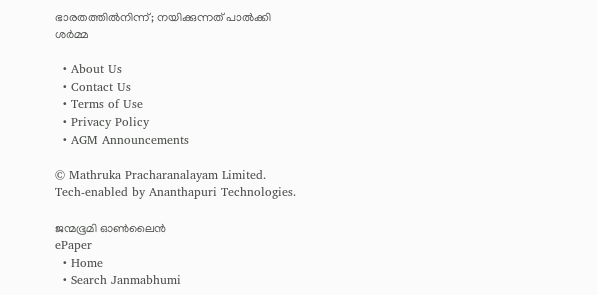ഭാരതത്തിൽനിന്ന്; നയിക്കുന്നത് പാൽക്കി ശർമ്മ

  • About Us
  • Contact Us
  • Terms of Use
  • Privacy Policy
  • AGM Announcements

© Mathruka Pracharanalayam Limited.
Tech-enabled by Ananthapuri Technologies.

ജന്മഭൂമി ഓണ്‍ലൈന്‍
ePaper
  • Home
  • Search Janmabhumi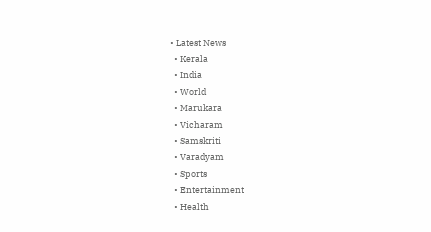• Latest News
  • Kerala
  • India
  • World
  • Marukara
  • Vicharam
  • Samskriti
  • Varadyam
  • Sports
  • Entertainment
  • Health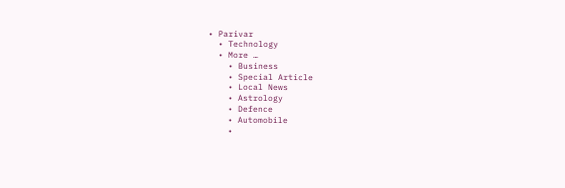• Parivar
  • Technology
  • More …
    • Business
    • Special Article
    • Local News
    • Astrology
    • Defence
    • Automobile
    •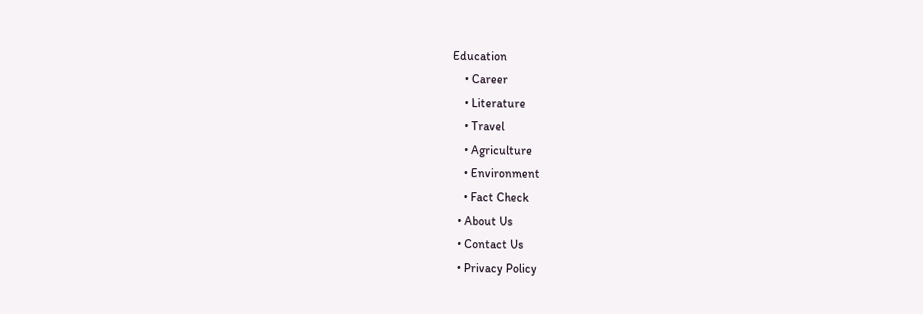Education
    • Career
    • Literature
    • Travel
    • Agriculture
    • Environment
    • Fact Check
  • About Us
  • Contact Us
  • Privacy Policy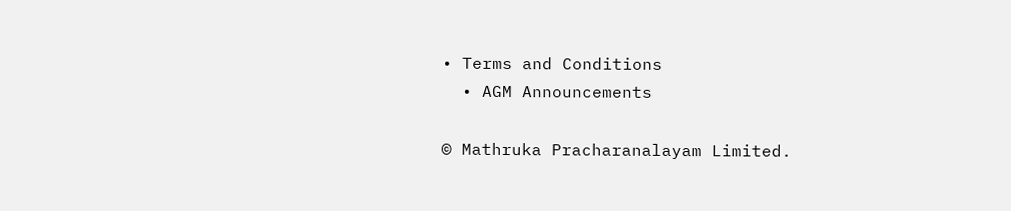• Terms and Conditions
  • AGM Announcements

© Mathruka Pracharanalayam Limited.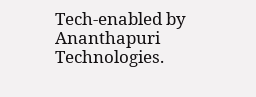Tech-enabled by Ananthapuri Technologies.